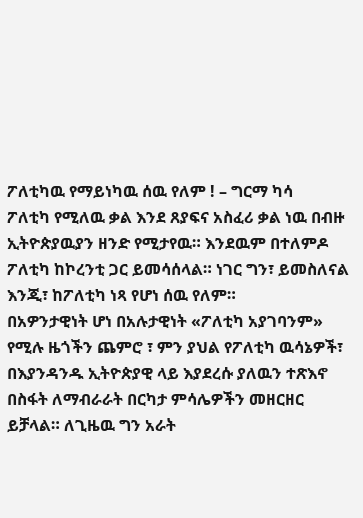ፖለቲካዉ የማይነካዉ ሰዉ የለም ! – ግርማ ካሳ
ፖለቲካ የሚለዉ ቃል እንደ ጸያፍና አስፈሪ ቃል ነዉ በብዙ ኢትዮጵያዉያን ዘንድ የሚታየዉ። እንደዉም በተለምዶ ፖለቲካ ከኮረንቲ ጋር ይመሳሰላል። ነገር ግን፣ ይመስለናል እንጂ፣ ከፖለቲካ ነጻ የሆነ ሰዉ የለም።
በአዎንታዊነት ሆነ በአሉታዊነት «ፖለቲካ አያገባንም» የሚሉ ዜጎችን ጨምሮ ፣ ምን ያህል የፖለቲካ ዉሳኔዎች፣ በእያንዳንዱ ኢትዮጵያዊ ላይ እያደረሱ ያለዉን ተጽእኖ በስፋት ለማብራራት በርካታ ምሳሌዎችን መዘርዘር ይቻላል። ለጊዜዉ ግን አራት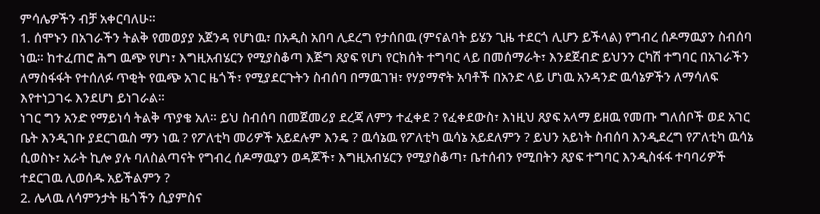ምሳሌዎችን ብቻ አቀርባለሁ።
1. ሰሞኑን በአገራችን ትልቅ የመወያያ አጀንዳ የሆነዉ፣ በአዲስ አበባ ሊደረግ የታሰበዉ (ምናልባት ይሄን ጊዜ ተደርጎ ሊሆን ይችላል) የግብረ ሰዶማዉያን ስብሰባ ነዉ። ከተፈጠሮ ሕግ ዉጭ የሆነ፣ እግዚአብሄርን የሚያስቆጣ እጅግ ጸያፍ የሆነ የርክሰት ተግባር ላይ በመሰማራት፣ እንደጀብድ ይህንን ርካሽ ተግባር በአገራችን ለማስፋፋት የተሰለፉ ጥቂት የዉጭ አገር ዜጎች፣ የሚያደርጉትን ስብሰባ በማዉገዝ፣ የሃያማኖት አባቶች በአንድ ላይ ሆነዉ አንዳንድ ዉሳኔዎችን ለማሳለፍ እየተነጋገሩ እንደሆነ ይነገራል።
ነገር ግን አንድ የማይነሳ ትልቅ ጥያቄ አለ። ይህ ስብሰባ በመጀመሪያ ደረጃ ለምን ተፈቀደ ? የፈቀደውስ፣ እነዚህ ጸያፍ አላማ ይዘዉ የመጡ ግለሰቦች ወደ አገር ቤት እንዲገቡ ያደርገዉስ ማን ነዉ ? የፖለቲካ መሪዎች አይደሉም እንዴ ? ዉሳኔዉ የፖለቲካ ዉሳኔ አይደለምን ? ይህን አይነት ስብሰባ እንዲደረግ የፖለቲካ ዉሳኔ ሲወስኑ፣ አራት ኪሎ ያሉ ባለስልጣናት የግብረ ሰዶማዉያን ወዳጆች፣ እግዚአብሄርን የሚያስቆጣ፣ ቤተሰብን የሚበትን ጸያፍ ተግባር እንዲስፋፋ ተባባሪዎች ተደርገዉ ሊወሰዱ አይችልምን ?
2. ሌላዉ ለሳምንታት ዜጎችን ሲያምስና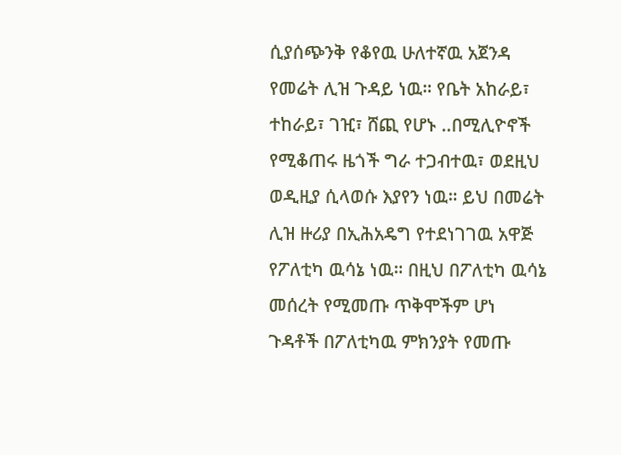ሲያሰጭንቅ የቆየዉ ሁለተኛዉ አጀንዳ የመሬት ሊዝ ጉዳይ ነዉ። የቤት አከራይ፣ ተከራይ፣ ገዢ፣ ሸጪ የሆኑ ..በሚሊዮኖች የሚቆጠሩ ዜጎች ግራ ተጋብተዉ፣ ወደዚህ ወዲዚያ ሲላወሱ እያየን ነዉ። ይህ በመሬት ሊዝ ዙሪያ በኢሕአዴግ የተደነገገዉ አዋጅ የፖለቲካ ዉሳኔ ነዉ። በዚህ በፖለቲካ ዉሳኔ መሰረት የሚመጡ ጥቅሞችም ሆነ ጉዳቶች በፖለቲካዉ ምክንያት የመጡ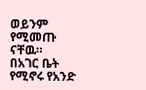ወይንም የሚመጡ ናቸዉ።
በአገር ቤት የሚኖሩ የአንድ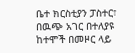ቤተ ክርስቲያን ፓስተር፣ በዉጭ አገር በተለያዩ ከተሞች በመዞር ላይ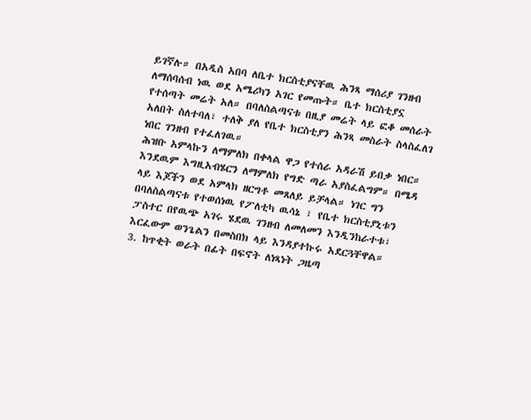ይገኛሉ። በአዲስ አበባ ለቤተ ክርስቲያናቸዉ ሕንጻ ማሰሪያ ገንዘብ ለማሰባሰብ ነዉ ወደ አሜሪካን አገር የመጡት። ቤተ ክርስቲያኗ የተሰጣት መሬት አለ። በባለስልጣናቱ በዚያ መሬት ላይ ፎቆ መሰራት አለበት ስለተባለ፣ ተለቅ ያለ የቤተ ክርስቲያን ሕንጻ መስራት ስላስፈለገ ነበር ገንዘብ የተፈለገዉ።
ሕዝቡ አምላኩን ለማምለክ በቀላል ዋጋ የተሰራ አዳራሽ ይበቃ ነበር። እንደዉም እግዚአብሄርን ለማምለክ የግድ ጣራ አያስፈልግም። በሜዳ ላይ እጆችን ወደ አምላክ ዘርግቶ መጸለይ ይቻላል። ነገር ግን በባለስልጣናቱ የተወሰነዉ የፖለቲካ ዉሳኔ ፣ የቤተ ክርስቲያኒቱን ፓስተር በየዉጭ አገሩ ሄደዉ ገንዘብ ለመለመን እንዲንከራተቱ፣ እርፈውም ወንጌልን በመስበክ ላይ እንዳያተኩሩ አደርጓቸዋል።
3. ከጥቂት ወራት በፊት በፍኖት ለነጻነት ጋዜጣ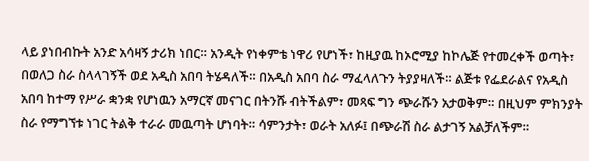ላይ ያነበብኩት አንድ አሳዛኝ ታሪክ ነበር። አንዲት የነቀምቴ ነዋሪ የሆነች፣ ከዚያዉ ከኦሮሚያ ከኮሌጅ የተመረቀች ወጣት፣ በወለጋ ስራ ስላላገኝች ወደ አዲስ አበባ ትሄዳለች። በአዲስ አበባ ስራ ማፈላለጉን ትያያዛለች። ልጅቱ የፌደራልና የአዲስ አበባ ከተማ የሥራ ቋንቋ የሆነዉን አማርኛ መናገር በትንሹ ብትችልም፣ መጻፍ ግን ጭራሹን አታወቅም። በዚህም ምክንያት ስራ የማግኘቱ ነገር ትልቅ ተራራ መዉጣት ሆነባት። ሳምንታት፣ ወራት አለፉ፤ በጭራሽ ስራ ልታገኝ አልቻለችም።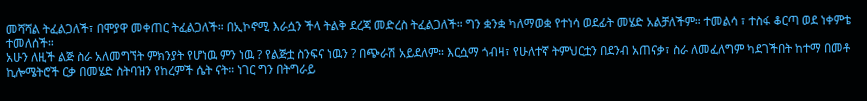መሻሻል ትፈልጋለች፣ በሞያዋ መቀጠር ትፈልጋለች። በኢኮኖሚ እራሷን ችላ ትልቅ ደረጃ መድረስ ትፈልጋለች። ግን ቋንቋ ካለማወቋ የተነሳ ወደፊት መሄድ አልቻለችም። ተመልሳ ፣ ተስፋ ቆርጣ ወደ ነቀምቴ ተመለሰች።
አሁን ለዚች ልጅ ስራ አለመግኘት ምክንያት የሆነዉ ምን ነዉ ? የልጅቷ ስንፍና ነዉን ? በጭራሽ አይደለም። እርሷማ ጎብዛ፣ የሁለተኛ ትምህርቷን በደንብ አጠናቃ፣ ስራ ለመፈለግም ካደገችበት ከተማ በመቶ ኪሎሜትሮች ርቃ በመሄድ ስትባዝን የከረምች ሴት ናት። ነገር ግን በትግራይ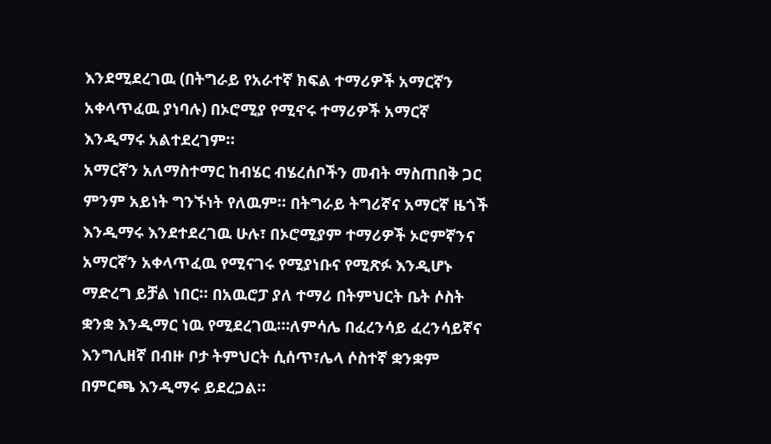እንደሚደረገዉ (በትግራይ የአራተኛ ክፍል ተማሪዎች አማርኛን አቀላጥፈዉ ያነባሉ) በኦሮሚያ የሚኖሩ ተማሪዎች አማርኛ እንዲማሩ አልተደረገም።
አማርኛን አለማስተማር ከብሄር ብሄረሰቦችን መብት ማስጠበቅ ጋር ምንም አይነት ግንኙነት የለዉም። በትግራይ ትግሪኛና አማርኛ ዜጎች እንዲማሩ እንደተደረገዉ ሁሉ፣ በኦሮሚያም ተማሪዎች ኦሮምኛንና አማርኛን አቀላጥፈዉ የሚናገሩ የሚያነቡና የሚጽፉ እንዲሆኑ ማድረግ ይቻል ነበር። በአዉሮፓ ያለ ተማሪ በትምህርት ቤት ሶስት ቋንቋ እንዲማር ነዉ የሚደረገዉ።፡ለምሳሌ በፈረንሳይ ፈረንሳይኛና እንግሊዘኛ በብዙ ቦታ ትምህርት ሲሰጥ፣ሌላ ሶስተኛ ቋንቋም በምርጫ እንዲማሩ ይደረጋል።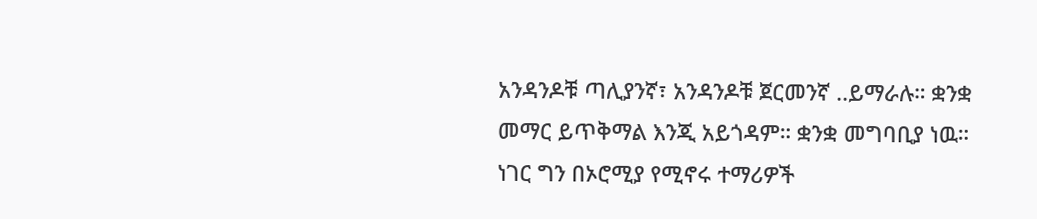አንዳንዶቹ ጣሊያንኛ፣ አንዳንዶቹ ጀርመንኛ ..ይማራሉ። ቋንቋ መማር ይጥቅማል እንጂ አይጎዳም። ቋንቋ መግባቢያ ነዉ።
ነገር ግን በኦሮሚያ የሚኖሩ ተማሪዎች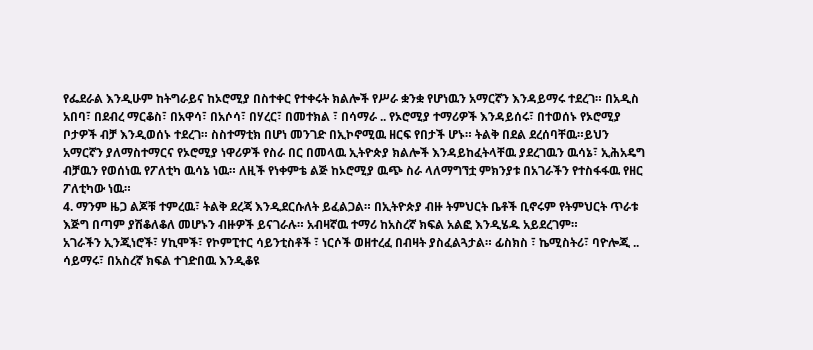የፌደራል እንዲሁም ከትግራይና ከኦሮሚያ በስተቀር የተቀሩት ክልሎች የሥራ ቋንቋ የሆነዉን አማርኛን እንዳይማሩ ተደረገ። በአዲስ አበባ፣ በደብረ ማርቆስ፣ በአዋሳ፣ በአሶሳ፣ በሃረር፣ በመተክል ፣ በሳማራ .. የኦሮሚያ ተማሪዎች እንዳይሰሩ፣ በተወሰኑ የኦሮሚያ ቦታዎች ብቻ እንዲወሰኑ ተደረገ። ስስተማቲክ በሆነ መንገድ በኢኮኖሚዉ ዘርፍ የበታች ሆኑ። ትልቅ በደል ደረሰባቸዉ።ይህን አማርኛን ያለማስተማርና የኦሮሚያ ነዋሪዎች የስራ በር በመላዉ ኢትዮጵያ ክልሎች እንዳይከፈትላቸዉ ያደረገዉን ዉሳኔ፣ ኢሕአዴግ ብቻዉን የወሰነዉ የፖለቲካ ዉሳኔ ነዉ። ለዚች የነቀምቴ ልጅ ከኦሮሚያ ዉጭ ስራ ላለማግኘቷ ምክንያቱ በአገራችን የተስፋፋዉ የዘር ፖለቲካው ነዉ።
4. ማንም ዜጋ ልጆቹ ተምረዉ፣ ትልቅ ደረጃ እንዲደርሱለት ይፈልጋል። በኢትዮጵያ ብዙ ትምህርት ቤቶች ቢኖሩም የትምህርት ጥራቱ እጅግ በጣም ያሽቆለቆለ መሆኑን ብዙዎች ይናገራሉ። አብዛኛዉ ተማሪ ከአስረኛ ክፍል አልፎ እንዲሄዱ አይደረገም።
አገራችን ኢንጂነሮች፣ ሃኪሞች፣ የኮምፒተር ሳይንቲስቶች ፣ ነርሶች ወዘተረፈ በብዛት ያስፈልጓታል። ፊስክስ ፣ ኬሚስትሪ፣ ባዮሎጂ .. ሳይማሩ፣ በአስረኛ ክፍል ተገድበዉ እንዲቆዩ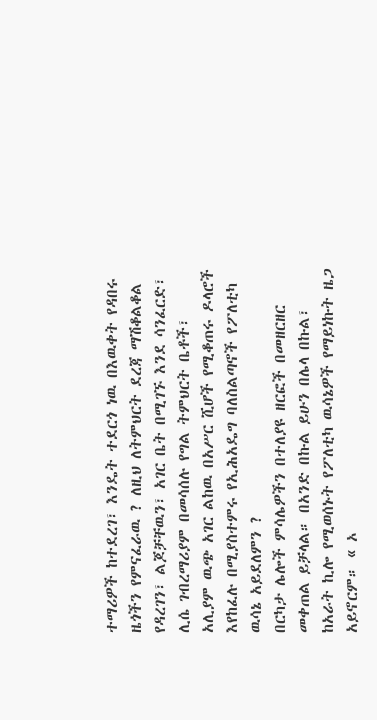ተማሪዎች ከተደረገ፣ እንዴት ተደርጎ ነዉ በእዉቀት የዳበሩ ዜጎችን የምናፈራዉ ? ለዚህ ለትምህርት ደረጃ ማሽቆልቆል የዳረገን፣ ልጆቻቸዉን፣ አገር ቤት በሚገኙ እንደ ሳንፈርድ፣ ሊሴ ገብረማሪያም በመሳሰሉ የግል ትምህርት ቤቶች፣ አሊያም ዉጭ አገር ልከዉ በአሥር ሺሆች የሚቆጠሩ ዶላሮች እየከፈሉ በሚያስተምሩ የኢሕአዴግ ባለስልጣኖች የፖለቲካ ዉሳኔ አይደለምን ?
በርካታ ሌሎች ምሳሌዎችን በተለያዩ ዘርፎች በመዘርዘር መቀጠል ይቻላል። በአንድ በኩል ይሁን በሌላ በኩል፣ ከአራት ኪሎ የሚወሰኑት የፖለቲካ ዉሳኔዎች የማይነኩት ዜጋ አይኖርም። « ኦ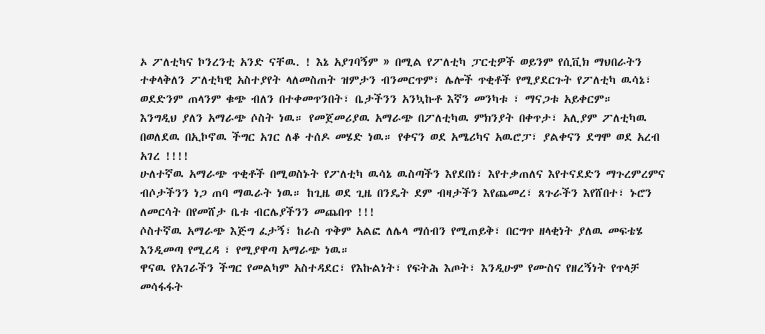ኦ ፖለቲካና ኮንረንቲ አንድ ናቸዉ. ! እኔ አያገባኝም » በሚል የፖለቲካ ፓርቲዎች ወይንም የሲቪክ ማህበራትን ተቀላቅለን ፖለቲካዊ አስተያየት ላለመስጠት ዝምታን ብንመርጥም፣ ሌሎች ጥቂቶች የሚያደርጉት የፖለቲካ ዉሳኔ፣ ወደድንም ጠላንም ቁጭ ብለን በተቀመጥንበት፣ ቤታችንን አንኳኩቶ እኛን መንካቱ ፣ ማናጋቱ አይቀርም።
እንግዲህ ያለን አማራጭ ሶስት ነዉ። የመጀመሪያዉ አማራጭ በፖለቲካዉ ምክንያት በቀጥታ፣ አሊያም ፖለቲካዉ በወለደዉ በኢኮኖዉ ችግር አገር ለቆ ተሰዶ መሄድ ነዉ። የቀናን ወደ አሜሪካና አዉሮፓ፣ ያልቀናን ደግሞ ወደ አረብ አገረ !!!!
ሁለተኛዉ አማራጭ ጥቂቶች በሚወስኑት የፖለቲካ ዉሳኔ ዉስጣችን እየደበነ፣ እየተቃጠለና እየተናደድን ማጉረምረምና ብሶታችንን ነጋ ጠባ ማዉራት ነዉ። ከጊዜ ወደ ጊዜ በንዴት ደም ብዛታችን እየጨመረ፣ ጸጉራችን እየሸበተ፣ ኑሮን ለመርሳት በየመሸታ ቤቱ ብርሌያችንን መጨበጥ !!!
ሶስተኛዉ አማራጭ እጅግ ፈታኝ፣ ከራስ ጥቅም አልፎ ለሌላ ማሰብን የሚጠይቅ፣ በርግጥ ዘላቂነት ያለዉ መፍቴሄ እንዲመጣ የሚረዳ ፣ የሚያዋጣ አማራጭ ነዉ።
ዋናዉ የአገራችን ችግር የመልካም አስተዳደር፣ የእኩልነት፣ የፍትሕ እጦት፣ እንዲሁም የሙስና የዘረኝነት የጥላቻ መሳፋፋት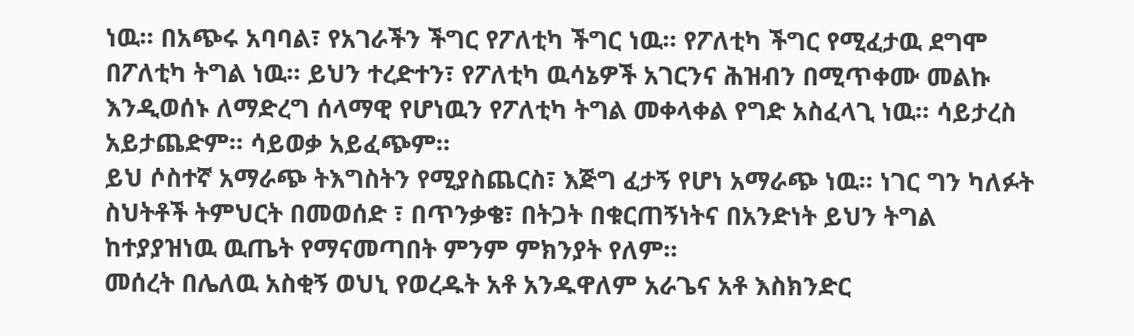ነዉ። በአጭሩ አባባል፣ የአገራችን ችግር የፖለቲካ ችግር ነዉ። የፖለቲካ ችግር የሚፈታዉ ደግሞ በፖለቲካ ትግል ነዉ። ይህን ተረድተን፣ የፖለቲካ ዉሳኔዎች አገርንና ሕዝብን በሚጥቀሙ መልኩ እንዲወሰኑ ለማድረግ ሰላማዊ የሆነዉን የፖለቲካ ትግል መቀላቀል የግድ አስፈላጊ ነዉ። ሳይታረስ አይታጨድም። ሳይወቃ አይፈጭም።
ይህ ሶስተኛ አማራጭ ትእግስትን የሚያስጨርስ፣ እጅግ ፈታኝ የሆነ አማራጭ ነዉ። ነገር ግን ካለፉት ስህትቶች ትምህርት በመወሰድ ፣ በጥንቃቄ፣ በትጋት በቁርጠኝነትና በአንድነት ይህን ትግል ከተያያዝነዉ ዉጤት የማናመጣበት ምንም ምክንያት የለም።
መሰረት በሌለዉ አስቂኝ ወህኒ የወረዱት አቶ አንዱዋለም አራጌና አቶ እስክንድር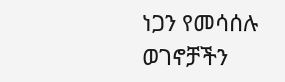ነጋን የመሳሰሉ ወገኖቻችን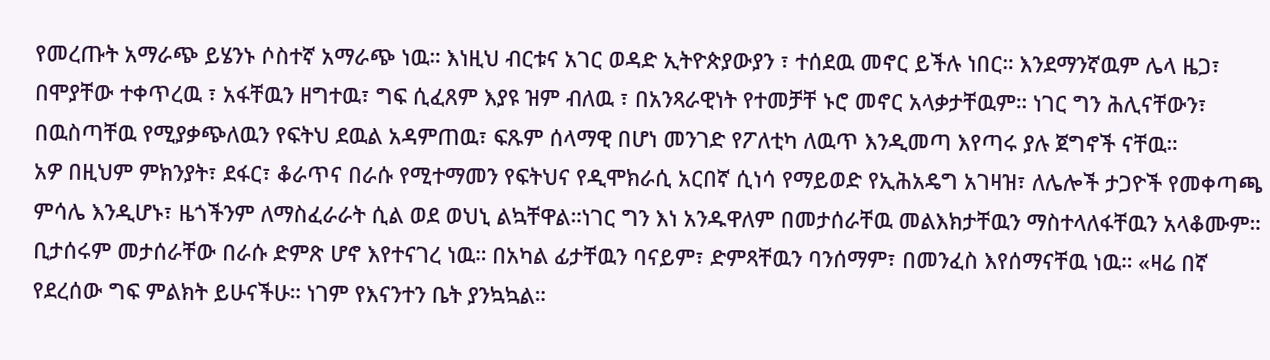የመረጡት አማራጭ ይሄንኑ ሶስተኛ አማራጭ ነዉ። እነዚህ ብርቱና አገር ወዳድ ኢትዮጵያውያን ፣ ተሰደዉ መኖር ይችሉ ነበር። እንደማንኛዉም ሌላ ዜጋ፣ በሞያቸው ተቀጥረዉ ፣ አፋቸዉን ዘግተዉ፣ ግፍ ሲፈጸም እያዩ ዝም ብለዉ ፣ በአንጻራዊነት የተመቻቸ ኑሮ መኖር አላቃታቸዉም። ነገር ግን ሕሊናቸውን፣ በዉስጣቸዉ የሚያቃጭለዉን የፍትህ ደዉል አዳምጠዉ፣ ፍጹም ሰላማዊ በሆነ መንገድ የፖለቲካ ለዉጥ እንዲመጣ እየጣሩ ያሉ ጀግኖች ናቸዉ።
አዎ በዚህም ምክንያት፣ ደፋር፣ ቆራጥና በራሱ የሚተማመን የፍትህና የዲሞክራሲ አርበኛ ሲነሳ የማይወድ የኢሕአዴግ አገዛዝ፣ ለሌሎች ታጋዮች የመቀጣጫ ምሳሌ እንዲሆኑ፣ ዜጎችንም ለማስፈራራት ሲል ወደ ወህኒ ልኳቸዋል።ነገር ግን እነ አንዱዋለም በመታሰራቸዉ መልእክታቸዉን ማስተላለፋቸዉን አላቆሙም። ቢታሰሩም መታሰራቸው በራሱ ድምጽ ሆኖ እየተናገረ ነዉ። በአካል ፊታቸዉን ባናይም፣ ድምጻቸዉን ባንሰማም፣ በመንፈስ እየሰማናቸዉ ነዉ። «ዛሬ በኛ የደረሰው ግፍ ምልክት ይሁናችሁ። ነገም የእናንተን ቤት ያንኳኳል።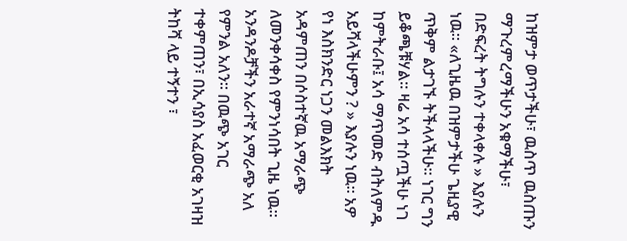ከዝምታ ወጥታችሁ፣ ዉስጥ ዉስጡን ማጉረምረማችሁን አቁማችሁ፣ በድፍረት ትግሉን ተቀላቀሉ » እያሉን ነዉ። «ለጊዜዉ በዝምታችሁ ጌዚያዊ ጥቅም ልታገኙ ትችላላችሁ። ነገር ግን ይቆጫቹሃል። ዛሬ አሳ ተሰጧችሁ ነገ ከምትራቡ፤ አሳ ማጥመድ ብትለምዱ አይሻላችሁምን ? » እያሉን ነዉ። አዎ የነ እስክንድር ነጋን መልእክት አዳምጠን በሶስተኛዉ አማራጭ ለመንቀሳቀስ የምንነሳበት ጊዜ ነዉ።
አንዳንዶቻችን አራተኛ አማራጭ አለ የምንል አለን። በዉጭ አገር ተቀምጠን፣ በኢሳያስ አፈወርቂ አገዛዝ ትከሻ ላይ ተኝተን ፣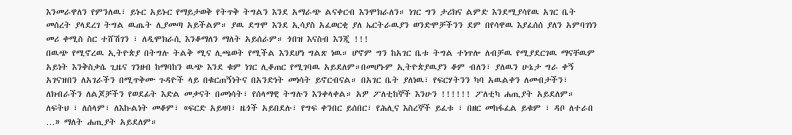እንመራዋለን የምንለዉ፣ ይኑር አይኑር የማይታወቅ የትጥቅ ትግልን እንደ አማራጭ ልናቀርብ እንሞክራለን። ነገር ግን ታሪክና ልምድ እንደሚያሳየዉ አገር ቤት መሰረት ያላደረገ ትግል ዉጤት ሊያመጣ አይችልም። ያዉ ደግሞ እንደ ኢሳያስ አፈወርቂ ያለ ኤርትራዉያን ወንድሞቻችንን ደም በየሳዋዉ እያፈሰሰ ያለን አምባገነን መሪ ቀሚስ ስር ተሸሽገን ፣ ለዲሞክራሲ እንቆማለን ማለት አይሰራም። ጎበዝ እናስብ እንጂ !!!
በዉጭ የሚኖረዉ ኢትዮጵያ በትግሉ ትልቅ ሚና ሊጫወት የሚችል እንደሆነ ግልጽ ነዉ። ሆኖም ግን ከአገር ቤቱ ትግል ተነጥሎ ለብቻዉ የሚያደርገዉ ማናቸዉም አይነት እንቅስቃሴ ጊዜና ገንዘብ ከማባከን ዉጭ እንደ ቁም ነገር ሊቆጠር የሚገባዉ አይደለም።በመሆኑም ኢትዮጵያዉያን ቆም ብለን፣ ያለዉን ሁኔታ ግራ ቀኝ አገናዝበን ለአገራችን በሚጥቅሙ ጉዳዮች ላይ በቁርጠኝነትና በአንድነት መነሳት ይኖርብናል። በአገር ቤት ያለነዉ፣ የፍርሃትንን ካባ አዉልቀን ለመብታችን፣ ለክብራችን ለልጆቻችን የወደፊት እድል መቃናት በመነሳት፣ የሰላማዊ ትግሉን እንቀላቀል። አዎ ፖለቲከኞች እንሁን !!!!!! ፖለቲካ ሐጢያት አይደለም። ለፍትህ ፣ ለሰላም፣ ለእኩልነት መቆም፣ «ፍርድ አይዛባ፣ ዜጎች አይበደሉ፣ የግፍ ቀንበር ይሰበር፣ የሕሊና እስረኞች ይፈቱ ፣ በዘር መከፋፈል ይቁም ፣ ዳቦ ለተራበ …» ማለት ሐጢያት አይደለም።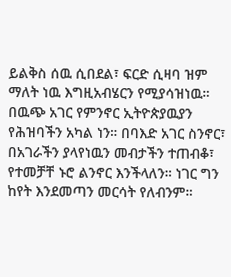ይልቅስ ሰዉ ሲበደል፣ ፍርድ ሲዛባ ዝም ማለት ነዉ እግዚአብሄርን የሚያሳዝነዉ።
በዉጭ አገር የምንኖር ኢትዮጵያዉያን የሕዝባችን አካል ነን። በባእድ አገር ስንኖር፣ በአገራችን ያላየነዉን መብታችን ተጠብቆ፣ የተመቻቸ ኑሮ ልንኖር እንችላለን። ነገር ግን ከየት እንደመጣን መርሳት የለብንም።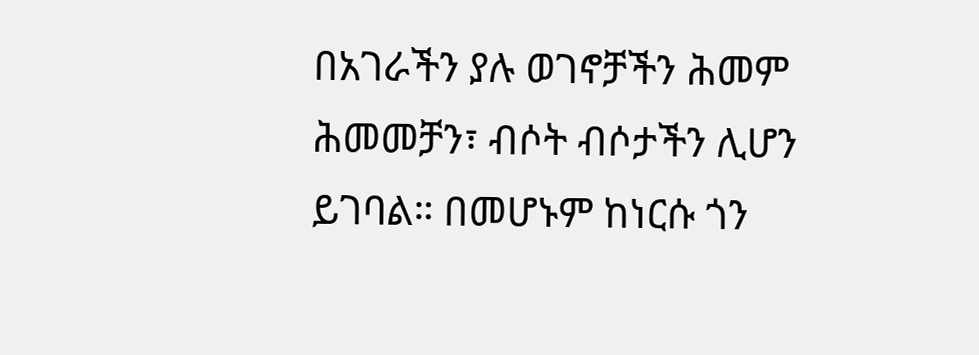በአገራችን ያሉ ወገኖቻችን ሕመም ሕመመቻን፣ ብሶት ብሶታችን ሊሆን ይገባል። በመሆኑም ከነርሱ ጎን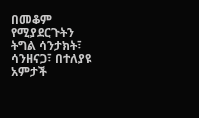በመቆም የሚያደርጉትን ትግል ሳንታክት፣ ሳንዘናጋ፣ በተለያዩ አምታች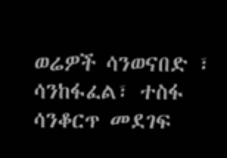ወሬዎች ሳንወናበድ ፣ ሳንከፋፈል፣ ተስፋ ሳንቆርጥ መደገፍ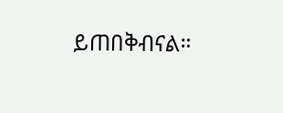ይጠበቅብናል።